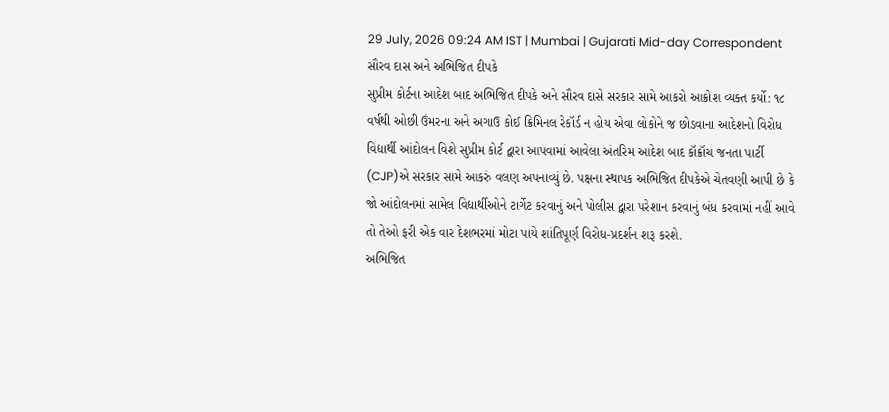29 July, 2026 09:24 AM IST | Mumbai | Gujarati Mid-day Correspondent
સૌરવ દાસ અને અભિજિત દીપકે
સુપ્રીમ કોર્ટના આદેશ બાદ અભિજિત દીપકે અને સૌરવ દાસે સરકાર સામે આકરો આક્રોશ વ્યક્ત કર્યો: ૧૮ વર્ષથી ઓછી ઉંમરના અને અગાઉ કોઈ ક્રિમિનલ રેકૉર્ડ ન હોય એવા લોકોને જ છોડવાના આદેશનો વિરોધ
વિદ્યાર્થી આંદોલન વિશે સુપ્રીમ કોર્ટ દ્વારા આપવામાં આવેલા અંતરિમ આદેશ બાદ કૉક્રૉચ જનતા પાર્ટી (CJP)એ સરકાર સામે આકરું વલણ અપનાવ્યું છે. પક્ષના સ્થાપક અભિજિત દીપકેએ ચેતવણી આપી છે કે જો આંદોલનમાં સામેલ વિદ્યાર્થીઓને ટાર્ગેટ કરવાનું અને પોલીસ દ્વારા પરેશાન કરવાનું બંધ કરવામાં નહીં આવે તો તેઓ ફરી એક વાર દેશભરમાં મોટા પાયે શાંતિપૂર્ણ વિરોધ-પ્રદર્શન શરૂ કરશે.
અભિજિત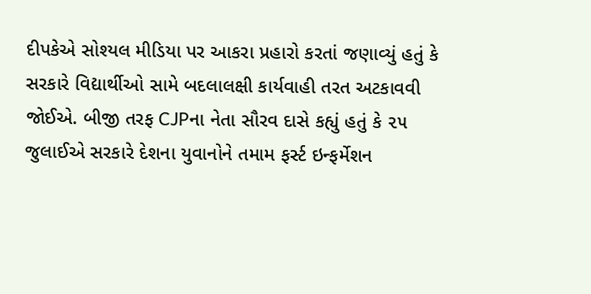દીપકેએ સોશ્યલ મીડિયા પર આકરા પ્રહારો કરતાં જણાવ્યું હતું કે સરકારે વિદ્યાર્થીઓ સામે બદલાલક્ષી કાર્યવાહી તરત અટકાવવી જોઈએ. બીજી તરફ CJPના નેતા સૌરવ દાસે કહ્યું હતું કે ૨૫ જુલાઈએ સરકારે દેશના યુવાનોને તમામ ફર્સ્ટ ઇન્ફર્મેશન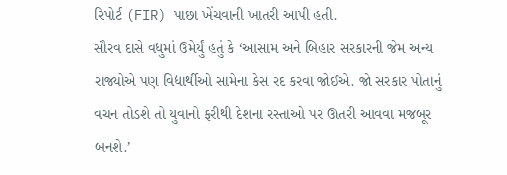રિપોર્ટ (FIR) પાછા ખેંચવાની ખાતરી આપી હતી.
સૌરવ દાસે વધુમાં ઉમેર્યું હતું કે ‘આસામ અને બિહાર સરકારની જેમ અન્ય રાજ્યોએ પણ વિદ્યાર્થીઓ સામેના કેસ રદ કરવા જોઈએ. જો સરકાર પોતાનું વચન તોડશે તો યુવાનો ફરીથી દેશના રસ્તાઓ પર ઊતરી આવવા મજબૂર બનશે.’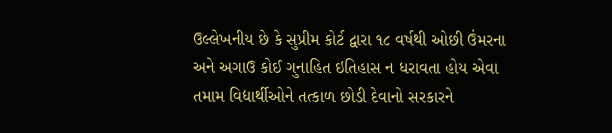ઉલ્લેખનીય છે કે સુપ્રીમ કોર્ટ દ્વારા ૧૮ વર્ષથી ઓછી ઉંમરના અને અગાઉ કોઈ ગુનાહિત ઇતિહાસ ન ધરાવતા હોય એવા તમામ વિદ્યાર્થીઓને તત્કાળ છોડી દેવાનો સરકારને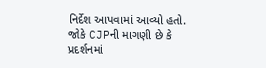નિર્દેશ આપવામાં આવ્યો હતો. જોકે CJPની માગણી છે કે પ્રદર્શનમાં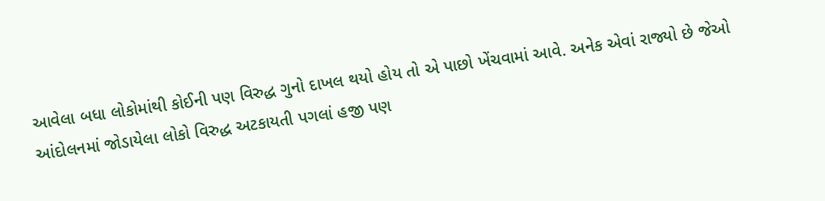આવેલા બધા લોકોમાંથી કોઈની પણ વિરુદ્ધ ગુનો દાખલ થયો હોય તો એ પાછો ખેંચવામાં આવે. અનેક એવાં રાજ્યો છે જેઓ આંદોલનમાં જોડાયેલા લોકો વિરુદ્ધ અટકાયતી પગલાં હજી પણ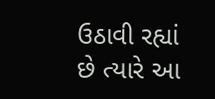ઉઠાવી રહ્યાં છે ત્યારે આ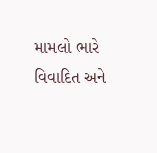મામલો ભારે વિવાદિત અને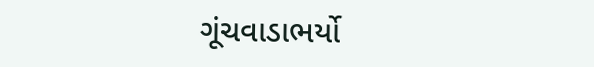ગૂંચવાડાભર્યો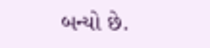બન્યો છે.